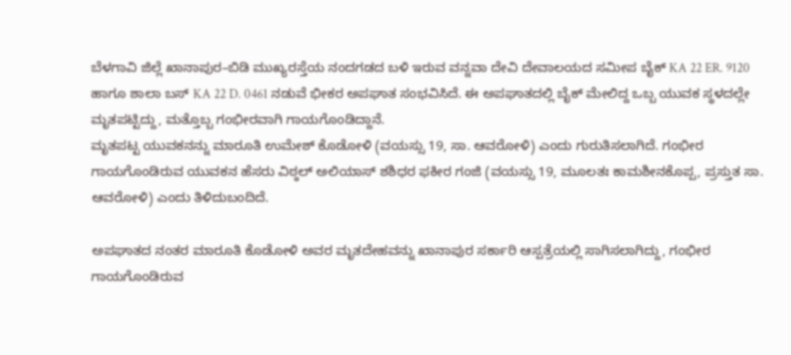ಬೆಳಗಾವಿ ಜಿಲ್ಲೆ ಖಾನಾಪುರ–ಬಿಡಿ ಮುಖ್ಯರಸ್ತೆಯ ನಂದಗಡದ ಬಳಿ ಇರುವ ವನ್ನವಾ ದೇವಿ ದೇವಾಲಯದ ಸಮೀಪ ಬೈಕ್ KA 22 ER. 9120 ಹಾಗೂ ಶಾಲಾ ಬಸ್ KA 22 D. 0461 ನಡುವೆ ಭೀಕರ ಅಪಘಾತ ಸಂಭವಿಸಿದೆ. ಈ ಅಪಘಾತದಲ್ಲಿ ಬೈಕ್ ಮೇಲಿದ್ದ ಒಬ್ಬ ಯುವಕ ಸ್ಥಳದಲ್ಲೇ ಮೃತಪಟ್ಟಿದ್ದು, ಮತ್ತೊಬ್ಬ ಗಂಭೀರವಾಗಿ ಗಾಯಗೊಂಡಿದ್ದಾನೆ.
ಮೃತಪಟ್ಟ ಯುವಕನನ್ನು ಮಾರೂತಿ ಉಮೇಶ್ ಕೊಡೋಳಿ (ವಯಸ್ಸು 19, ಸಾ. ಆವರೋಳಿ) ಎಂದು ಗುರುತಿಸಲಾಗಿದೆ. ಗಂಭೀರ ಗಾಯಗೊಂಡಿರುವ ಯುವಕನ ಹೆಸರು ವಿಠ್ಠಲ್ ಅಲಿಯಾಸ್ ಶಶಿಧರ ಫಕೀರ ಗಂಜಿ (ವಯಸ್ಸು 19, ಮೂಲತಃ ಕಾಮಶೀನಕೊಪ್ಪ, ಪ್ರಸ್ತುತ ಸಾ. ಆವರೋಳಿ) ಎಂದು ತಿಳಿದುಬಂದಿದೆ.

ಅಪಘಾತದ ನಂತರ ಮಾರೂತಿ ಕೊಡೋಳಿ ಅವರ ಮೃತದೇಹವನ್ನು ಖಾನಾಪುರ ಸರ್ಕಾರಿ ಆಸ್ಪತ್ರೆಯಲ್ಲಿ ಸಾಗಿಸಲಾಗಿದ್ದು, ಗಂಭೀರ ಗಾಯಗೊಂಡಿರುವ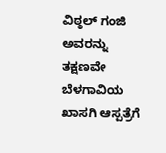ವಿಠ್ಠಲ್ ಗಂಜಿ ಅವರನ್ನು ತಕ್ಷಣವೇ ಬೆಳಗಾವಿಯ ಖಾಸಗಿ ಆಸ್ಪತ್ರೆಗೆ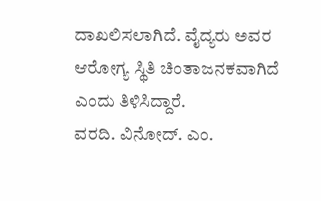ದಾಖಲಿಸಲಾಗಿದೆ. ವೈದ್ಯರು ಅವರ ಆರೋಗ್ಯ ಸ್ಥಿತಿ ಚಿಂತಾಜನಕವಾಗಿದೆ ಎಂದು ತಿಳಿಸಿದ್ದಾರೆ.
ವರದಿ. ವಿನೋದ್. ಎಂ.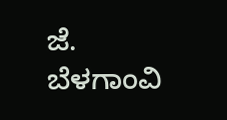ಜೆ.
ಬೆಳಗಾಂವಿ